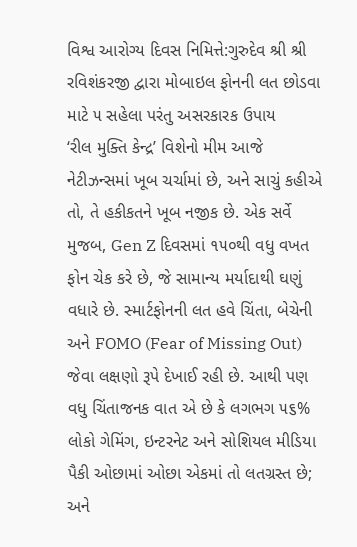વિશ્વ આરોગ્ય દિવસ નિમિત્તે:ગુરુદેવ શ્રી શ્રી રવિશંકરજી દ્વારા મોબાઇલ ફોનની લત છોડવા માટે ૫ સહેલા પરંતુ અસરકારક ઉપાય
‘રીલ મુક્તિ કેન્દ્ર’ વિશેનો મીમ આજે નેટીઝન્સમાં ખૂબ ચર્ચામાં છે, અને સાચું કહીએ તો, તે હકીકતને ખૂબ નજીક છે. એક સર્વે મુજબ, Gen Z દિવસમાં ૧૫૦થી વધુ વખત ફોન ચેક કરે છે, જે સામાન્ય મર્યાદાથી ઘણું વધારે છે. સ્માર્ટફોનની લત હવે ચિંતા, બેચેની અને FOMO (Fear of Missing Out) જેવા લક્ષણો રૂપે દેખાઈ રહી છે. આથી પણ વધુ ચિંતાજનક વાત એ છે કે લગભગ ૫૬% લોકો ગેમિંગ, ઇન્ટરનેટ અને સોશિયલ મીડિયા પૈકી ઓછામાં ઓછા એકમાં તો લતગ્રસ્ત છે; અને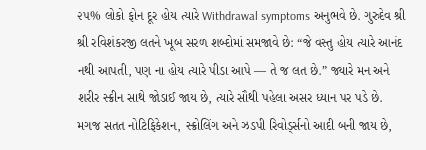૨૫% લોકો ફોન દૂર હોય ત્યારે Withdrawal symptoms અનુભવે છે. ગુરુદેવ શ્રી શ્રી રવિશંકરજી લતને ખૂબ સરળ શબ્દોમાં સમજાવે છે: “જે વસ્તુ હોય ત્યારે આનંદ નથી આપતી, પણ ના હોય ત્યારે પીડા આપે — તે જ લત છે.” જ્યારે મન અને શરીર સ્ક્રીન સાથે જોડાઈ જાય છે, ત્યારે સૌથી પહેલા અસર ધ્યાન પર પડે છે. મગજ સતત નોટિફિકેશન, સ્ક્રોલિંગ અને ઝડપી રિવોર્ડ્સનો આદી બની જાય છે,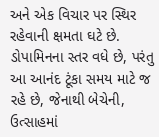અને એક વિચાર પર સ્થિર રહેવાની ક્ષમતા ઘટે છે. ડોપામિનના સ્તર વધે છે, પરંતુ આ આનંદ ટૂંકા સમય માટે જ રહે છે, જેનાથી બેચેની, ઉત્સાહમાં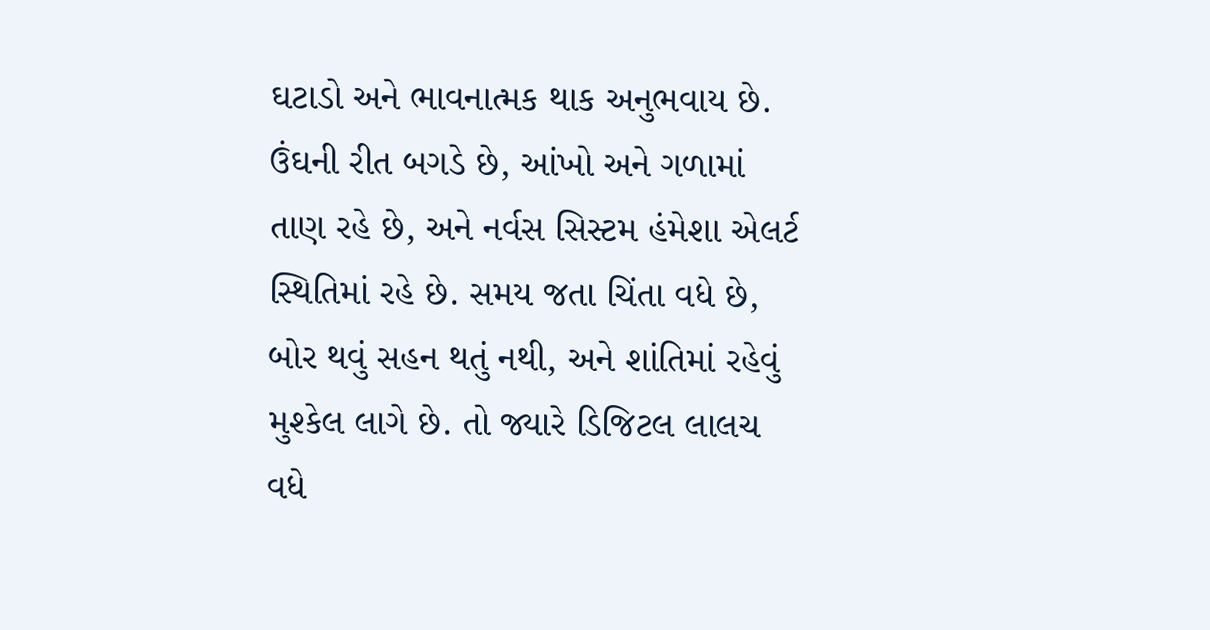ઘટાડો અને ભાવનાત્મક થાક અનુભવાય છે. ઉંઘની રીત બગડે છે, આંખો અને ગળામાં તાણ રહે છે, અને નર્વસ સિસ્ટમ હંમેશા એલર્ટ સ્થિતિમાં રહે છે. સમય જતા ચિંતા વધે છે, બોર થવું સહન થતું નથી, અને શાંતિમાં રહેવું મુશ્કેલ લાગે છે. તો જ્યારે ડિજિટલ લાલચ વધે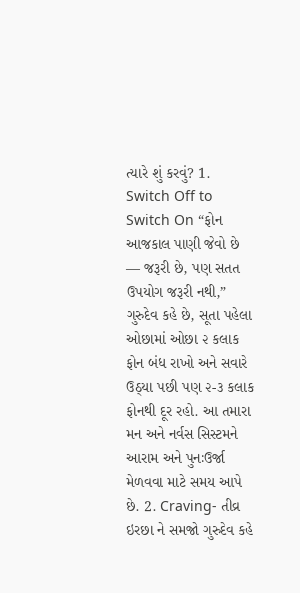ત્યારે શું કરવું? 1. Switch Off to Switch On “ફોન આજકાલ પાણી જેવો છે — જરૂરી છે, પણ સતત ઉપયોગ જરૂરી નથી,” ગુરુદેવ કહે છે, સૂતા પહેલા ઓછામાં ઓછા ૨ કલાક ફોન બંધ રાખો અને સવારે ઉઠ્યા પછી પણ ૨-૩ કલાક ફોનથી દૂર રહો. આ તમારા મન અને નર્વસ સિસ્ટમને આરામ અને પુનઃઉર્જા મેળવવા માટે સમય આપે છે. 2. Craving- તીવ્ર ઇરછા ને સમજો ગુરુદેવ કહે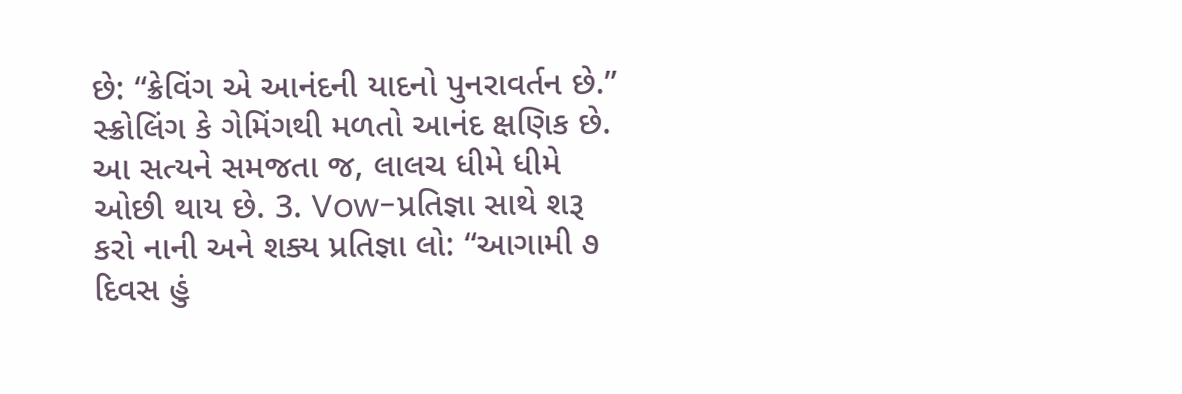છે: “ક્રેવિંગ એ આનંદની યાદનો પુનરાવર્તન છે.” સ્ક્રોલિંગ કે ગેમિંગથી મળતો આનંદ ક્ષણિક છે. આ સત્યને સમજતા જ, લાલચ ધીમે ધીમે ઓછી થાય છે. 3. Vow-પ્રતિજ્ઞા સાથે શરૂ કરો નાની અને શક્ય પ્રતિજ્ઞા લો: “આગામી ૭ દિવસ હું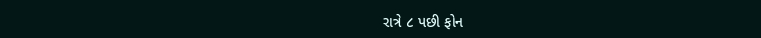રાત્રે ૮ પછી ફોન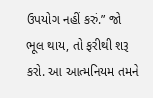ઉપયોગ નહીં કરું.” જો ભૂલ થાય, તો ફરીથી શરૂ કરો. આ આત્મનિયમ તમને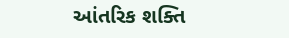આંતરિક શક્તિ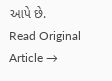આપે છે.
Read Original Article →